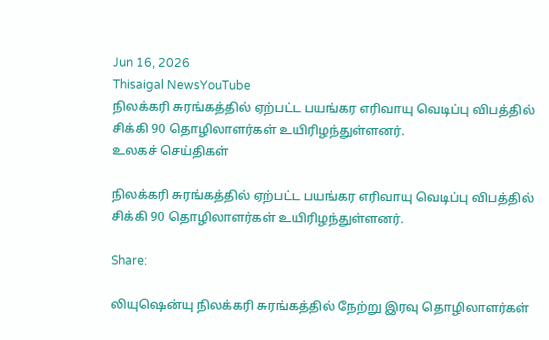Jun 16, 2026
Thisaigal NewsYouTube
நிலக்கரி சுரங்கத்தில் ஏற்பட்ட பயங்கர எரிவாயு வெடிப்பு விபத்தில் சிக்கி 90 தொழிலாளர்கள் உயிரிழந்துள்ளனர்.
உலகச் செய்திகள்

நிலக்கரி சுரங்கத்தில் ஏற்பட்ட பயங்கர எரிவாயு வெடிப்பு விபத்தில் சிக்கி 90 தொழிலாளர்கள் உயிரிழந்துள்ளனர்.

Share:

லியுஷென்யு நிலக்கரி சுரங்கத்தில் நேற்று இரவு தொழிலாளர்கள்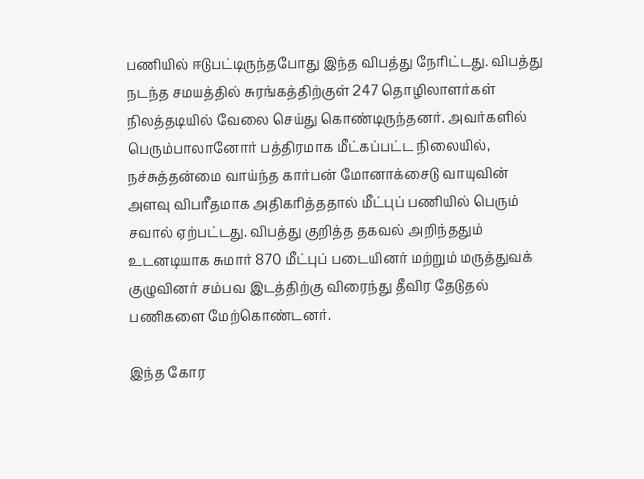பணியில் ஈடுபட்டிருந்தபோது இந்த விபத்து நேரிட்டது. விபத்து நடந்த சமயத்தில் சுரங்கத்திற்குள் 247 தொழிலாளர்கள் நிலத்தடியில் வேலை செய்து கொண்டிருந்தனர். அவர்களில் பெரும்பாலானோர் பத்திரமாக மீட்கப்பட்ட நிலையில், நச்சுத்தன்மை வாய்ந்த கார்பன் மோனாக்சைடு வாயுவின் அளவு விபரீதமாக அதிகரித்ததால் மீட்புப் பணியில் பெரும் சவால் ஏற்பட்டது. விபத்து குறித்த தகவல் அறிந்ததும் உடனடியாக சுமார் 870 மீட்புப் படையினர் மற்றும் மருத்துவக் குழுவினர் சம்பவ இடத்திற்கு விரைந்து தீவிர தேடுதல் பணிகளை மேற்கொண்டனர்.

இந்த கோர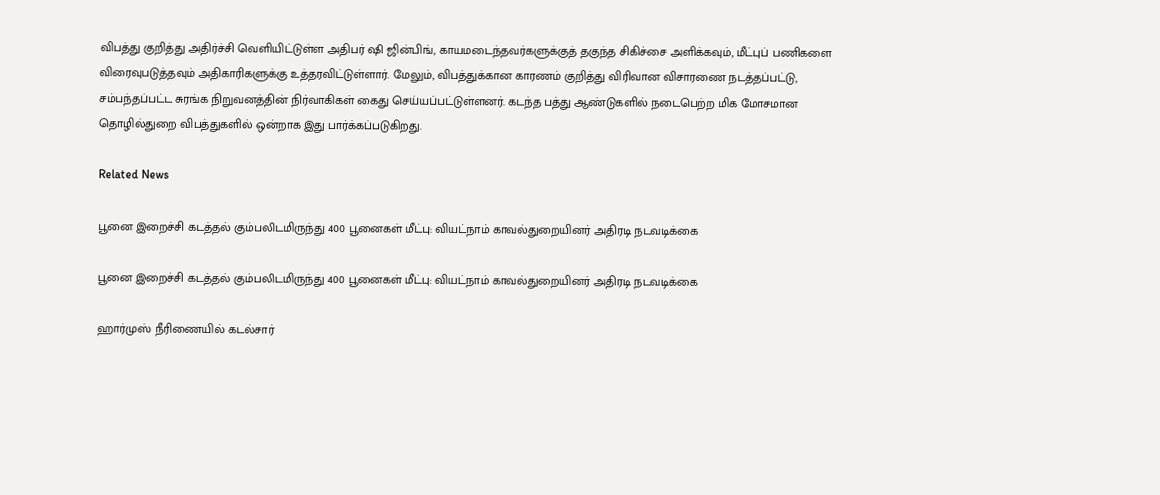விபத்து குறித்து அதிர்ச்சி வெளியிட்டுள்ள அதிபர் ஷி ஜின்பிங், காயமடைந்தவர்களுக்குத் தகுந்த சிகிச்சை அளிக்கவும், மீட்புப் பணிகளை விரைவுபடுத்தவும் அதிகாரிகளுக்கு உத்தரவிட்டுள்ளார். மேலும், விபத்துக்கான காரணம் குறித்து விரிவான விசாரணை நடத்தப்பட்டு, சம்பந்தப்பட்ட சுரங்க நிறுவனத்தின் நிர்வாகிகள் கைது செய்யப்பட்டுள்ளனர். கடந்த பத்து ஆண்டுகளில் நடைபெற்ற மிக மோசமான தொழில்துறை விபத்துகளில் ஒன்றாக இது பார்க்கப்படுகிறது.

Related News

பூனை இறைச்சி கடத்தல் கும்பலிடமிருந்து 400 பூனைகள் மீட்பு: வியட்நாம் காவல்துறையினர் அதிரடி நடவடிக்கை

பூனை இறைச்சி கடத்தல் கும்பலிடமிருந்து 400 பூனைகள் மீட்பு: வியட்நாம் காவல்துறையினர் அதிரடி நடவடிக்கை

ஹார்முஸ் நீரிணையில் கடல்சார்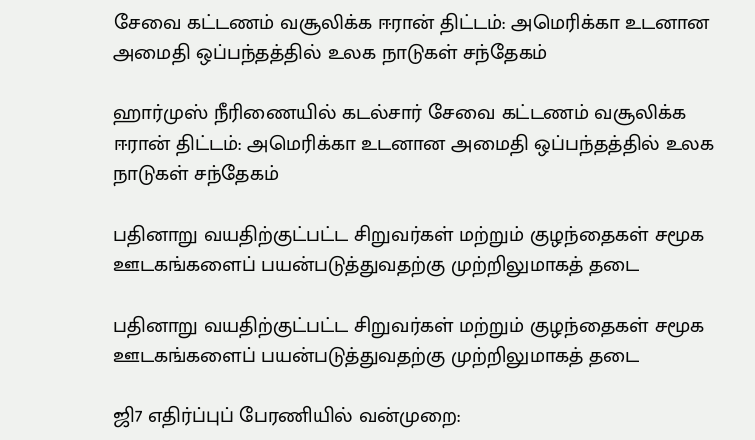சேவை கட்டணம் வசூலிக்க ஈரான் திட்டம்: அமெரிக்கா உடனான அமைதி ஒப்பந்தத்தில் உலக நாடுகள் சந்தேகம்

ஹார்முஸ் நீரிணையில் கடல்சார் சேவை கட்டணம் வசூலிக்க ஈரான் திட்டம்: அமெரிக்கா உடனான அமைதி ஒப்பந்தத்தில் உலக நாடுகள் சந்தேகம்

பதினாறு வயதிற்குட்பட்ட சிறுவர்கள் மற்றும் குழந்தைகள் சமூக ஊடகங்களைப் பயன்படுத்துவதற்கு முற்றிலுமாகத் தடை

பதினாறு வயதிற்குட்பட்ட சிறுவர்கள் மற்றும் குழந்தைகள் சமூக ஊடகங்களைப் பயன்படுத்துவதற்கு முற்றிலுமாகத் தடை

ஜி7 எதிர்ப்புப் பேரணியில் வன்முறை: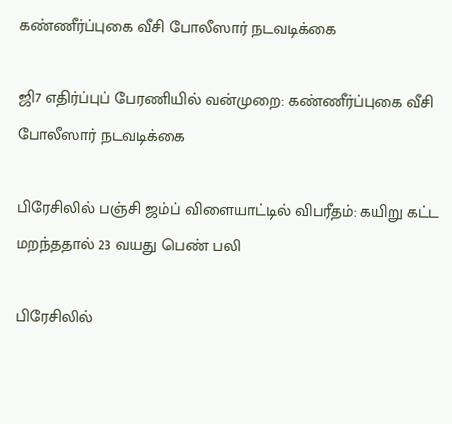கண்ணீர்ப்புகை வீசி போலீஸார் நடவடிக்கை

ஜி7 எதிர்ப்புப் பேரணியில் வன்முறை: கண்ணீர்ப்புகை வீசி போலீஸார் நடவடிக்கை

பிரேசிலில் பஞ்சி ஜம்ப் விளையாட்டில் விபரீதம்: கயிறு கட்ட மறந்ததால் 23 வயது பெண் பலி

பிரேசிலில்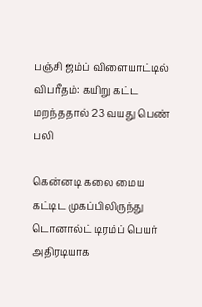பஞ்சி ஜம்ப் விளையாட்டில் விபரீதம்: கயிறு கட்ட மறந்ததால் 23 வயது பெண் பலி

கென்னடி கலை மைய கட்டிட முகப்பிலிருந்து டொனால்ட் டிரம்ப் பெயர் அதிரடியாக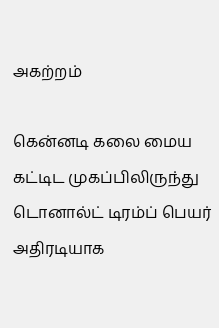அகற்றம்

கென்னடி கலை மைய கட்டிட முகப்பிலிருந்து டொனால்ட் டிரம்ப் பெயர் அதிரடியாக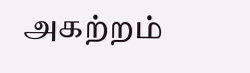அகற்றம்